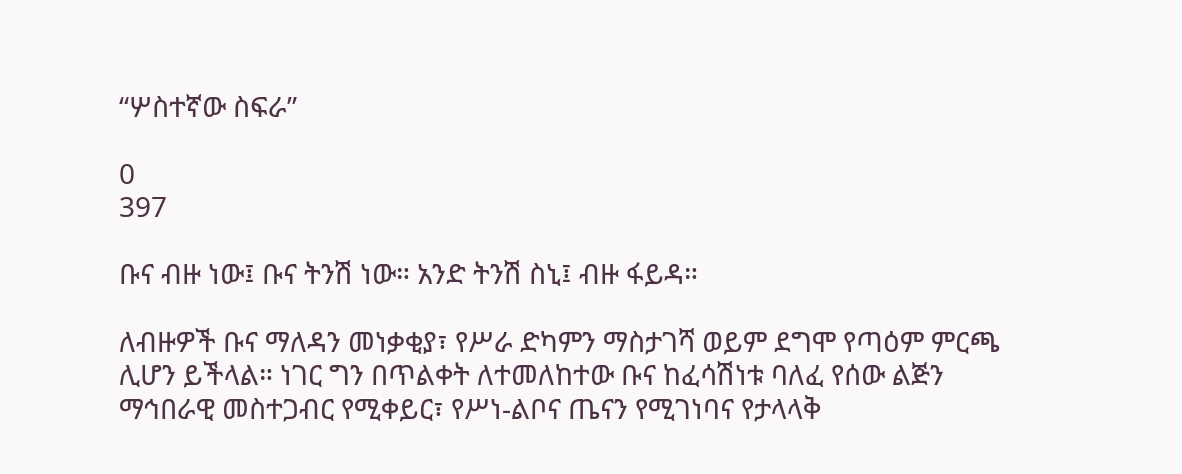“ሦስተኛው ስፍራ”

0
397

ቡና ብዙ ነው፤ ቡና ትንሽ ነው። አንድ ትንሽ ስኒ፤ ብዙ ፋይዳ።

ለብዙዎች ቡና ማለዳን መነቃቂያ፣ የሥራ ድካምን ማስታገሻ ወይም ደግሞ የጣዕም ምርጫ ሊሆን ይችላል። ነገር ግን በጥልቀት ለተመለከተው ቡና ከፈሳሽነቱ ባለፈ የሰው ልጅን ማኅበራዊ መስተጋብር የሚቀይር፣ የሥነ-ልቦና ጤናን የሚገነባና የታላላቅ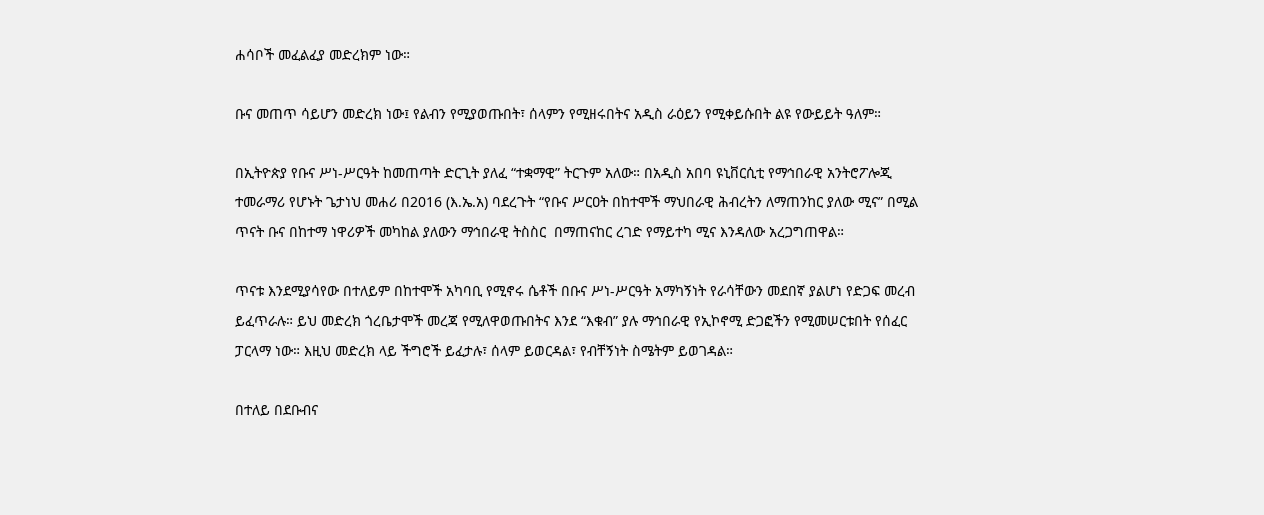ሐሳቦች መፈልፈያ መድረክም ነው።

ቡና መጠጥ ሳይሆን መድረክ ነው፤ የልብን የሚያወጡበት፣ ሰላምን የሚዘሩበትና አዲስ ራዕይን የሚቀይሱበት ልዩ የውይይት ዓለም።

በኢትዮጵያ የቡና ሥነ-ሥርዓት ከመጠጣት ድርጊት ያለፈ “ተቋማዊ” ትርጉም አለው። በአዲስ አበባ ዩኒቨርሲቲ የማኅበራዊ አንትሮፖሎጂ ተመራማሪ የሆኑት ጌታነህ መሐሪ በ2016 (እ.ኤ.አ) ባደረጉት “የቡና ሥርዐት በከተሞች ማህበራዊ ሕብረትን ለማጠንከር ያለው ሚና” በሚል  ጥናት ቡና በከተማ ነዋሪዎች መካከል ያለውን ማኅበራዊ ትስስር  በማጠናከር ረገድ የማይተካ ሚና እንዳለው አረጋግጠዋል።

ጥናቱ እንደሚያሳየው በተለይም በከተሞች አካባቢ የሚኖሩ ሴቶች በቡና ሥነ-ሥርዓት አማካኝነት የራሳቸውን መደበኛ ያልሆነ የድጋፍ መረብ ይፈጥራሉ። ይህ መድረክ ጎረቤታሞች መረጃ የሚለዋወጡበትና እንደ “እቁብ” ያሉ ማኅበራዊ የኢኮኖሚ ድጋፎችን የሚመሠርቱበት የሰፈር ፓርላማ ነው። እዚህ መድረክ ላይ ችግሮች ይፈታሉ፣ ሰላም ይወርዳል፣ የብቸኝነት ስሜትም ይወገዳል።

በተለይ በደቡብና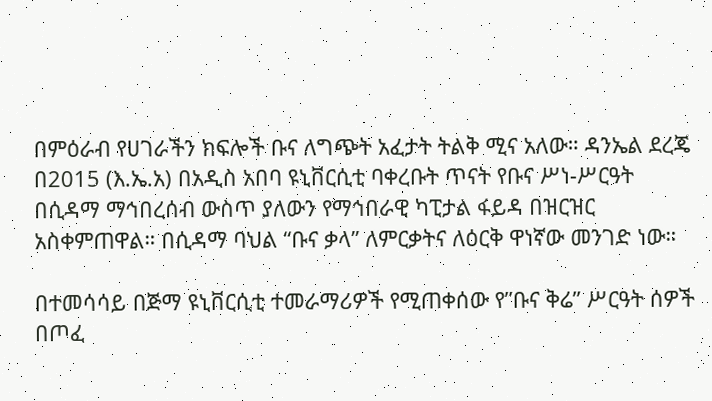በምዕራብ የሀገራችን ክፍሎች ቡና ለግጭት አፈታት ትልቅ ሚና አለው። ዳንኤል ደረጄ በ2015 (እ.ኤ.አ) በአዲስ አበባ ዩኒቨርሲቲ ባቀረቡት ጥናት የቡና ሥነ-ሥርዓት በሲዳማ ማኅበረሰብ ውስጥ ያለውን የማኅበራዊ ካፒታል ፋይዳ በዝርዝር አስቀምጠዋል። በሲዳማ ባህል “ቡና ቃላ” ለምርቃትና ለዕርቅ ዋነኛው መንገድ ነው።

በተመሳሳይ በጅማ ዩኒቨርሲቲ ተመራማሪዎች የሚጠቀሰው የ”ቡና ቅሬ” ሥርዓት ሰዎች በጦፈ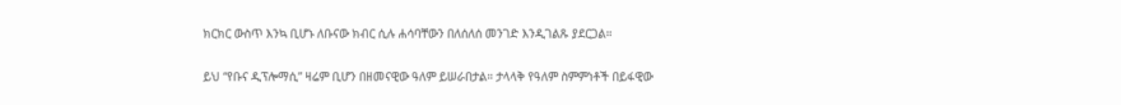ክርክር ውስጥ እንኳ ቢሆኑ ለቡናው ክብር ሲሉ ሐሳባቸውን በለሰለሰ መንገድ እንዲገልጹ ያደርጋል።

ይህ “የቡና ዲፕሎማሲ” ዛሬም ቢሆን በዘመናዊው ዓለም ይሠራበታል። ታላላቅ የዓለም ስምምነቶች በይፋዊው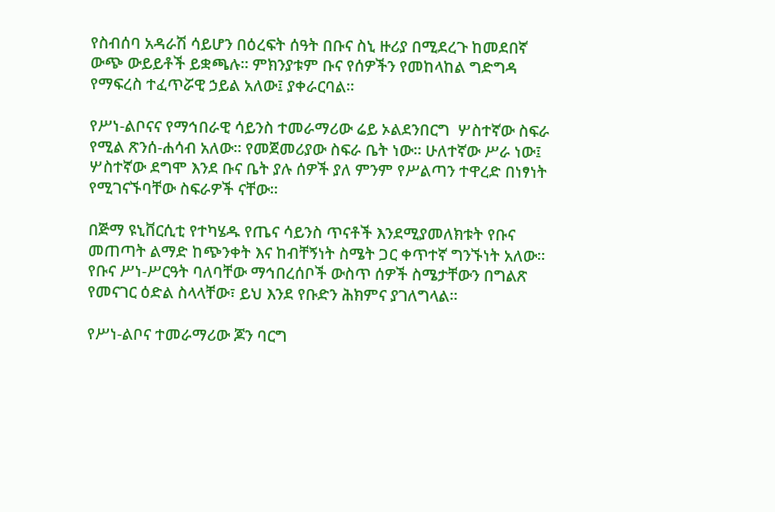የስብሰባ አዳራሽ ሳይሆን በዕረፍት ሰዓት በቡና ስኒ ዙሪያ በሚደረጉ ከመደበኛ ውጭ ውይይቶች ይቋጫሉ። ምክንያቱም ቡና የሰዎችን የመከላከል ግድግዳ የማፍረስ ተፈጥሯዊ ኃይል አለው፤ ያቀራርባል።

የሥነ-ልቦናና የማኅበራዊ ሳይንስ ተመራማሪው ሬይ ኦልደንበርግ  ሦስተኛው ስፍራ የሚል ጽንሰ-ሐሳብ አለው። የመጀመሪያው ስፍራ ቤት ነው። ሁለተኛው ሥራ ነው፤ ሦስተኛው ደግሞ እንደ ቡና ቤት ያሉ ሰዎች ያለ ምንም የሥልጣን ተዋረድ በነፃነት የሚገናኙባቸው ስፍራዎች ናቸው።

በጅማ ዩኒቨርሲቲ የተካሄዱ የጤና ሳይንስ ጥናቶች እንደሚያመለክቱት የቡና መጠጣት ልማድ ከጭንቀት እና ከብቸኝነት ስሜት ጋር ቀጥተኛ ግንኙነት አለው። የቡና ሥነ-ሥርዓት ባለባቸው ማኅበረሰቦች ውስጥ ሰዎች ስሜታቸውን በግልጽ የመናገር ዕድል ስላላቸው፣ ይህ እንደ የቡድን ሕክምና ያገለግላል።

የሥነ-ልቦና ተመራማሪው ጆን ባርግ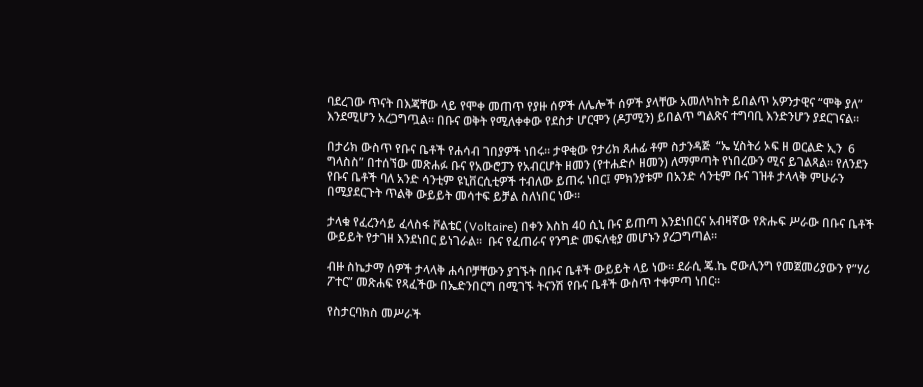ባደረገው ጥናት በእጃቸው ላይ የሞቀ መጠጥ የያዙ ሰዎች ለሌሎች ሰዎች ያላቸው አመለካከት ይበልጥ አዎንታዊና “ሞቅ ያለ” እንደሚሆን አረጋግጧል። በቡና ወቅት የሚለቀቀው የደስታ ሆርሞን (ዶፓሚን) ይበልጥ ግልጽና ተግባቢ እንድንሆን ያደርገናል።

በታሪክ ውስጥ የቡና ቤቶች የሐሳብ ገበያዎች ነበሩ። ታዋቂው የታሪክ ጸሐፊ ቶም ስታንዳጅ  “ኤ ሂስትሪ ኦፍ ዘ ወርልድ ኢን  6 ግላስስ” በተሰኘው መጽሐፉ ቡና የአውሮፓን የአብርሆት ዘመን (የተሐድሶ ዘመን) ለማምጣት የነበረውን ሚና ይገልጻል። የለንደን የቡና ቤቶች ባለ አንድ ሳንቲም ዩኒቨርሲቲዎች ተብለው ይጠሩ ነበር፤ ምክንያቱም በአንድ ሳንቲም ቡና ገዝቶ ታላላቅ ምሁራን በሚያደርጉት ጥልቅ ውይይት መሳተፍ ይቻል ስለነበር ነው።

ታላቁ የፈረንሳይ ፈላስፋ ቮልቴር (Voltaire) በቀን እስከ 40 ሲኒ ቡና ይጠጣ እንደነበርና አብዛኛው የጽሑፍ ሥራው በቡና ቤቶች ውይይት የታገዘ እንደነበር ይነገራል።  ቡና የፈጠራና የንግድ መፍለቂያ መሆኑን ያረጋግጣል።

ብዙ ስኬታማ ሰዎች ታላላቅ ሐሳቦቻቸውን ያገኙት በቡና ቤቶች ውይይት ላይ ነው። ደራሲ ጄ.ኬ ሮውሊንግ የመጀመሪያውን የ”ሃሪ ፖተር” መጽሐፍ የጻፈችው በኤድንበርግ በሚገኙ ትናንሽ የቡና ቤቶች ውስጥ ተቀምጣ ነበር።

የስታርባክስ መሥራች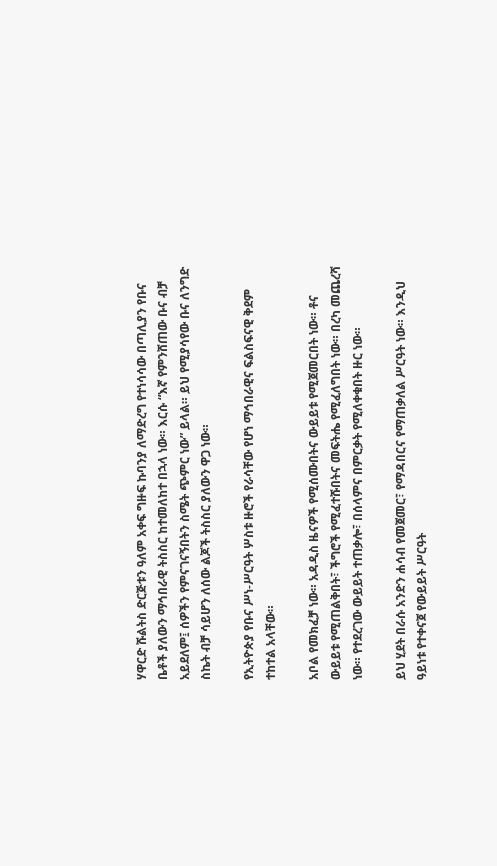ሃዋርድ ሹልትስ ድርጅቱን ዓለም አቀፍ ግዙፍ ኩባንያ ለማድረግ የተነሳሳው በጣሊያን የቡና ቤቶች ያለውን ማኅበራዊ ትስስር ከተመለከተ በኋላ ነው። እርሱ “እኛ የምንሸጠው ቡና ብቻ አይደለም፤ ሰዎችን የምናገናኝበትን ስሜት ጭምር ነው” ይላል። ይህ የሚያሳየው ቡና ለንግድ ስኬት ብቻ ሳይሆን ለሰው ልጆች ትስስር ያለውን ዋጋ ነው።

የኢትዮጵያ የቡና ሥነ-ሥርዓት ሦስቱ ዙሮች የራሳቸው የሆነ ማኅበራዊና ፍልስፍናዊ ቅደም ተከተል አላቸው።

አቦል የመክፈቻ ነው። አዳዲስ ዜናዎች የሚሰሙበትና ውይይቱ የሚጀመርበት ነው። ቶና ውይይቱ የሚጠልቅበት፣ ችግሮች የሚፈተሹበትና መፍትሔ የሚፈለግበት ነው። በረካ መጨረሻ ነው። የተደረገው ውይይት ተጠቃሎ፣ በሰላምና በምርቃት የሚለቀቁበት ዙር ነው።

ይህ ሂደት በራሱ አንድን ሐሳብ የመጀመር፣ የማዳበርና የማጠቃለል ሥርዓት ነው። እንዲህ ዓይነቱ የተቀናጀ የውይይት ሥርዓት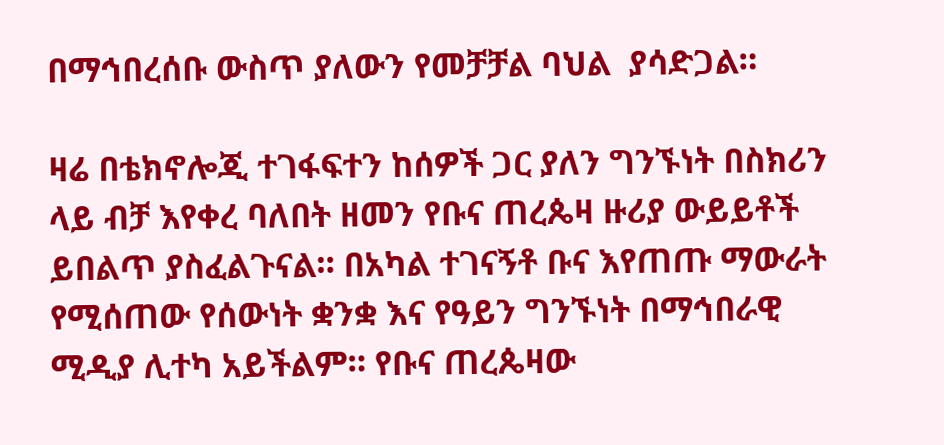በማኅበረሰቡ ውስጥ ያለውን የመቻቻል ባህል  ያሳድጋል።

ዛሬ በቴክኖሎጂ ተገፋፍተን ከሰዎች ጋር ያለን ግንኙነት በስክሪን ላይ ብቻ እየቀረ ባለበት ዘመን የቡና ጠረጴዛ ዙሪያ ውይይቶች ይበልጥ ያስፈልጉናል። በአካል ተገናኝቶ ቡና እየጠጡ ማውራት የሚሰጠው የሰውነት ቋንቋ እና የዓይን ግንኙነት በማኅበራዊ ሚዲያ ሊተካ አይችልም። የቡና ጠረጴዛው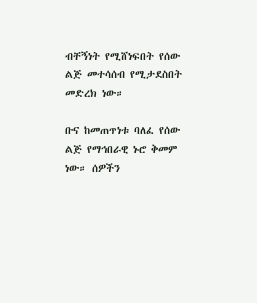ብቸኝነት የሚሸነፍበት የሰው ልጅ መተሳሰብ የሚታደስበት መድረክ ነው።

ቡና ከመጠጥነቱ ባለፈ የሰው ልጅ የማኅበራዊ ኑሮ ቅመም ነው። ሰዎችን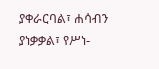ያቀራርባል፣ ሐሳብን ያነቃቃል፣ የሥነ-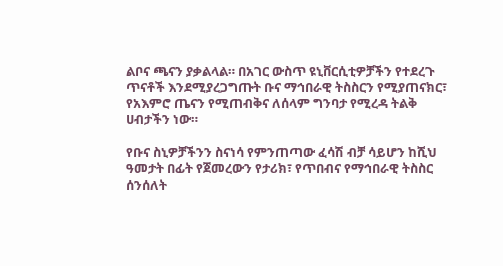ልቦና ጫናን ያቃልላል። በአገር ውስጥ ዩኒቨርሲቲዎቻችን የተደረጉ ጥናቶች እንደሚያረጋግጡት ቡና ማኅበራዊ ትስስርን የሚያጠናክር፣ የአእምሮ ጤናን የሚጠብቅና ለሰላም ግንባታ የሚረዳ ትልቅ ሀብታችን ነው።

የቡና ስኒዎቻችንን ስናነሳ የምንጠጣው ፈሳሽ ብቻ ሳይሆን ከሺህ ዓመታት በፊት የጀመረውን የታሪክ፣ የጥበብና የማኅበራዊ ትስስር ሰንሰለት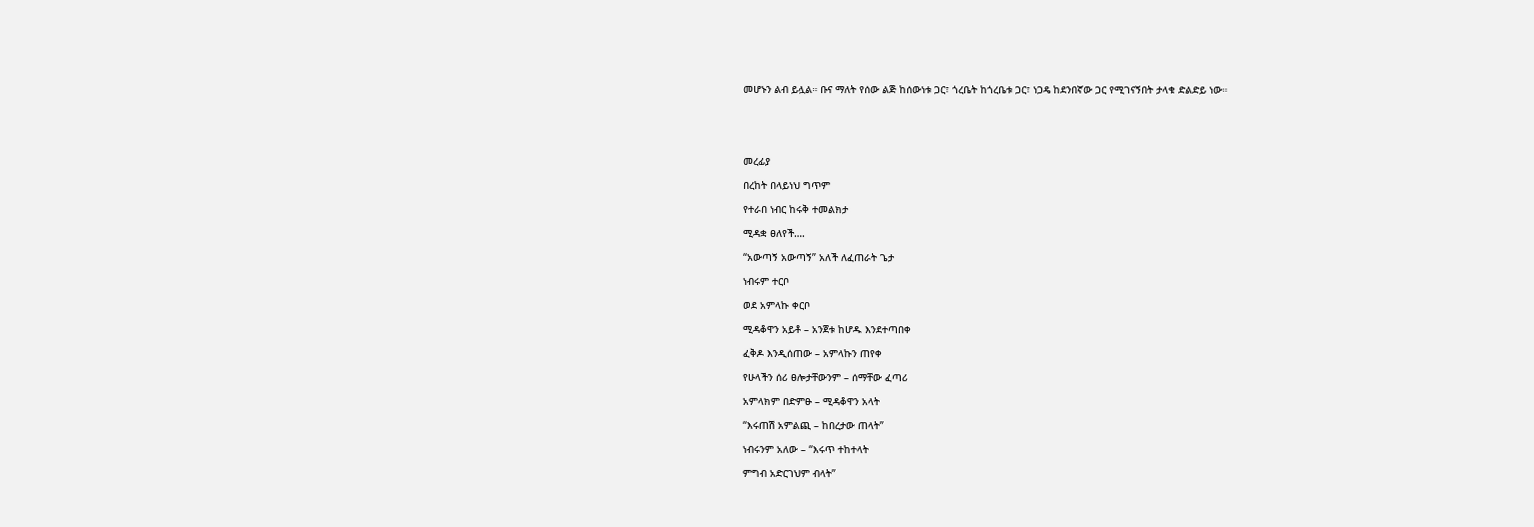መሆኑን ልብ ይሏል። ቡና ማለት የሰው ልጅ ከሰውነቱ ጋር፣ ጎረቤት ከጎረቤቱ ጋር፣ ነጋዴ ከደንበኛው ጋር የሚገናኝበት ታላቁ ድልድይ ነው።





መረፊያ

በረከት በላይነህ ግጥም

የተራበ ነብር ከሩቅ ተመልክታ

ሚዳቋ ፀለየች….

“አውጣኝ አውጣኝ” አለች ለፈጠራት ጌታ

ነብሩም ተርቦ

ወደ አምላኩ ቀርቦ

ሚዳቆዋን አይቶ – አንጀቱ ከሆዱ እንደተጣበቀ

ፈቅዶ እንዲሰጠው – አምላኩን ጠየቀ

የሁላችን ሰሪ ፀሎታቸውንም – ሰማቸው ፈጣሪ

አምላክም በድምፁ – ሚዳቆዋን አላት

“እሩጠሽ አምልጪ – ከበረታው ጠላት”

ነብሩንም አለው – “እሩጥ ተከተላት

ምግብ አድርገህም ብላት”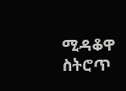ሚዳቆዋ ስትሮጥ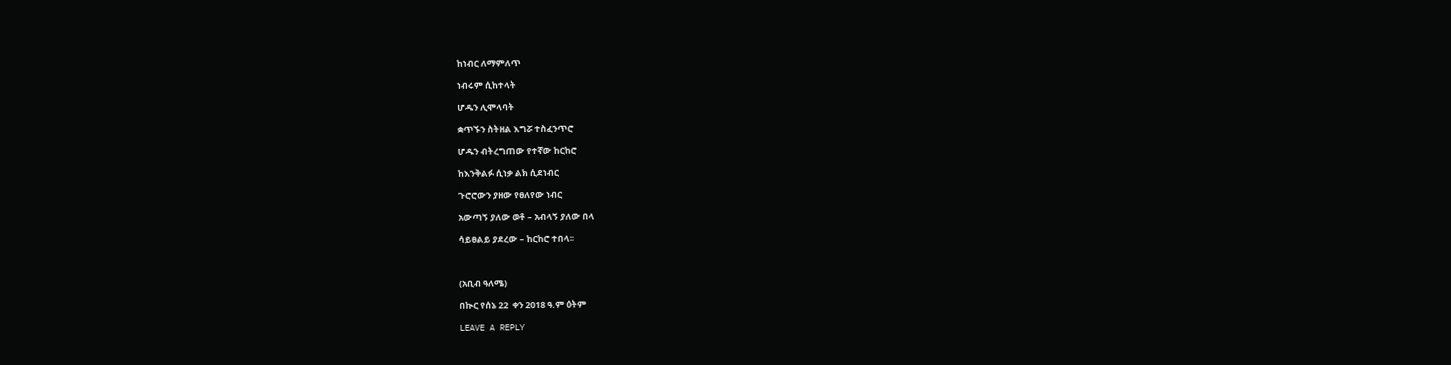ከነብር ለማምለጥ

ነብሩም ሲከተላት

ሆዱን ሊሞላባት

ቋጥኙን ስትዘል እግሯ ተስፈንጥሮ

ሆዱን ብትረግጠው የተኛው ከርከሮ

ከእንቅልፉ ሲነቃ ልክ ሲደነብር

ጉሮሮውን ያዘው የፀለየው ነብር

አውጣኝ ያለው ወቶ – አብላኝ ያለው በላ

ሳይፀልይ ያደረው – ከርከሮ ተበላ፡፡



(አቢብ ዓለሜ)

በኲር የሰኔ 22  ቀን 2018 ዓ.ም ዕትም

LEAVE A REPLY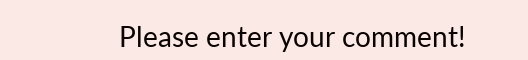Please enter your comment!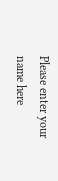Please enter your name here